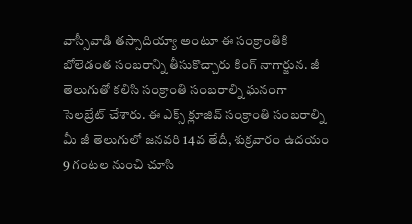వాస్సీవాడి తస్సాదియ్యా అంటూ ఈ సంక్రాంతికి బోలెడంత సంబరాన్ని తీసుకొచ్చారు కింగ్ నాగార్జున. జీ తెలుగుతో కలిసి సంక్రాంతి సంబరాల్ని ఘనంగా సెలబ్రేట్ చేశారు. ఈ ఎక్స్ క్లూజివ్ సంక్రాంతి సంబరాల్ని మీ జీ తెలుగులో జనవరి 14వ తేదీ, శుక్రవారం ఉదయం 9 గంటల నుంచి చూసి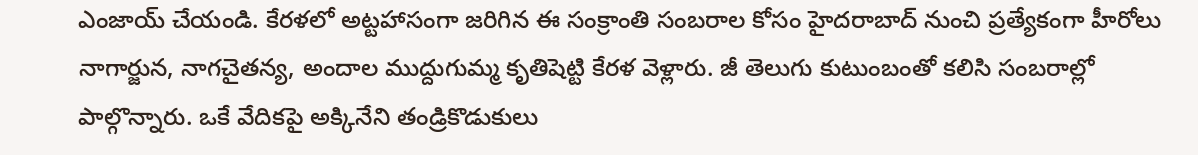ఎంజాయ్ చేయండి. కేరళలో అట్టహాసంగా జరిగిన ఈ సంక్రాంతి సంబరాల కోసం హైదరాబాద్ నుంచి ప్రత్యేకంగా హీరోలు నాగార్జున, నాగచైతన్య, అందాల ముద్దుగుమ్మ కృతిషెట్టి కేరళ వెళ్లారు. జీ తెలుగు కుటుంబంతో కలిసి సంబరాల్లో పాల్గొన్నారు. ఒకే వేదికపై అక్కినేని తండ్రికొడుకులు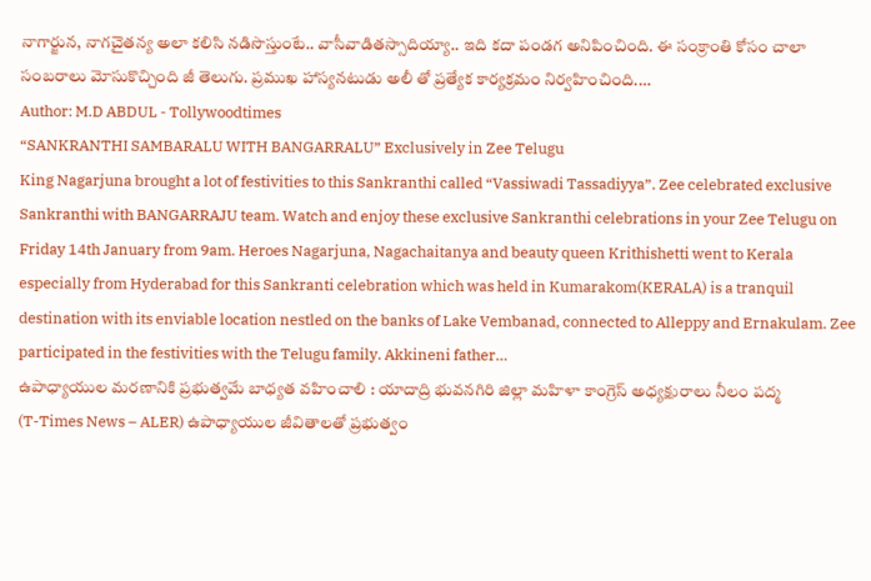నాగార్జున, నాగచైతన్య అలా కలిసి నడిసొస్తుంటే.. వాసీవాడితస్సాదియ్యా.. ఇది కదా పండగ అనిపించింది. ఈ సంక్రాంతి కోసం చాలా సంబరాలు మోసుకొచ్చింది జీ తెలుగు. ప్రముఖ హాస్యనటుడు అలీ తో ప్రత్యేక కార్యక్రమం నిర్వహించింది.…
Author: M.D ABDUL - Tollywoodtimes
“SANKRANTHI SAMBARALU WITH BANGARRALU” Exclusively in Zee Telugu
King Nagarjuna brought a lot of festivities to this Sankranthi called “Vassiwadi Tassadiyya”. Zee celebrated exclusive Sankranthi with BANGARRAJU team. Watch and enjoy these exclusive Sankranthi celebrations in your Zee Telugu on Friday 14th January from 9am. Heroes Nagarjuna, Nagachaitanya and beauty queen Krithishetti went to Kerala especially from Hyderabad for this Sankranti celebration which was held in Kumarakom(KERALA) is a tranquil destination with its enviable location nestled on the banks of Lake Vembanad, connected to Alleppy and Ernakulam. Zee participated in the festivities with the Telugu family. Akkineni father…
ఉపాధ్యాయుల మరణానికి ప్రభుత్వమే బాధ్యత వహించాలి : యాదాద్రి భువనగిరి జిల్లా మహిళా కాంగ్రెస్ అధ్యక్షురాలు నీలం పద్మ
(T-Times News – ALER) ఉపాధ్యాయుల జీవితాలతో ప్రభుత్వం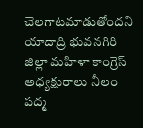చెలగాటమాడుతోందని యాదాద్రి భువనగిరి జిల్లా మహిళా కాంగ్రెస్ అధ్యక్షురాలు నీలం పద్మ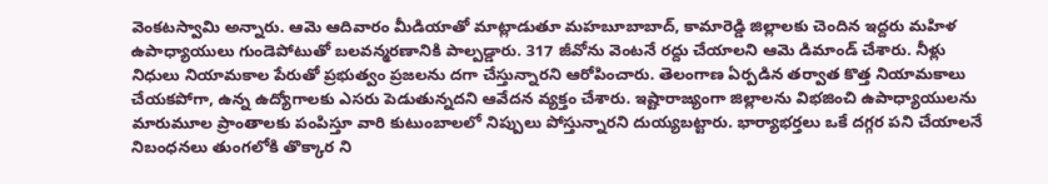వెంకటస్వామి అన్నారు. ఆమె ఆదివారం మీడియాతో మాట్లాడుతూ మహబూబాబాద్, కామారెడ్డి జిల్లాలకు చెందిన ఇద్దరు మహిళ ఉపాధ్యాయులు గుండెపోటుతో బలవన్మరణానికి పాల్పడ్డారు. 317 జీవోను వెంటనే రద్దు చేయాలని ఆమె డిమాండ్ చేశారు. నీళ్లు నిధులు నియామకాల పేరుతో ప్రభుత్వం ప్రజలను దగా చేస్తున్నారని ఆరోపించారు. తెలంగాణ ఏర్పడిన తర్వాత కొత్త నియామకాలు చేయకపోగా, ఉన్న ఉద్యోగాలకు ఎసరు పెడుతున్నదని ఆవేదన వ్యక్తం చేశారు. ఇష్టారాజ్యంగా జిల్లాలను విభజించి ఉపాధ్యాయులను మారుమూల ప్రాంతాలకు పంపిస్తూ వారి కుటుంబాలలో నిప్పులు పోస్తున్నారని దుయ్యబట్టారు. భార్యాభర్తలు ఒకే దగ్గర పని చేయాలనే నిబంధనలు తుంగలోకి తొక్కార ని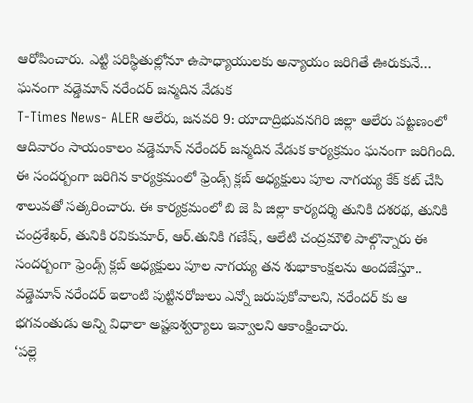ఆరోపించారు. ఎట్టి పరిస్థితుల్లోనూ ఉపాధ్యాయులకు అన్యాయం జరిగితే ఊరుకునే…
ఘనంగా వడ్డెమాన్ నరేందర్ జన్మదిన వేడుక
T-Times News- ALER ఆలేరు, జనవరి 9: యాదాద్రిభువనగిరి జిల్లా ఆలేరు పట్టణంలో ఆదివారం సాయంకాలం వడ్డెమాన్ నరేందర్ జన్మదిన వేడుక కార్యక్రమం ఘనంగా జరిగింది. ఈ సందర్బంగా జరిగిన కార్యక్రమంలో ఫ్రెండ్స్ క్లబ్ అధ్యక్షులు పూల నాగయ్య కేక్ కట్ చేసి శాలువతో సత్కరించారు. ఈ కార్యక్రమంలో బి జె పి జిల్లా కార్యదర్శి తునికి దశరథ, తునికి చంద్రశేఖర్, తునికి రవికుమార్, ఆర్.తునికి గణేష్, ఆలేటి చంద్రమౌళి పాల్గొన్నారు ఈ సందర్బంగా ఫ్రెండ్స్ క్లబ్ అధ్యక్షులు పూల నాగయ్య తన శుభాకాంక్షలను అందజేస్తూ.. వడ్డెమాన్ నరేందర్ ఇలాంటి పుట్టినరోజులు ఎన్నో జరుపుకోవాలని, నరేందర్ కు ఆ భగవంతుడు అన్ని విధాలా అష్టఐశ్వర్యాలు ఇవ్వాలని ఆకాంక్షించారు.
‘పల్లె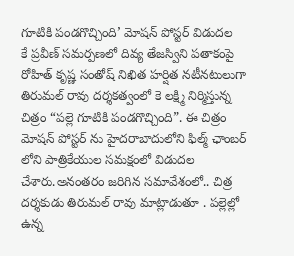గూటికి పండగొచ్చింది’ మోషన్ పోస్టర్ విడుదల
కే ప్రవీణ్ సమర్పణలో దివ్య తేజస్విని పతాకంపై రోహిత్ కృష్ణ సంతోష్ నిఖిత హర్షిత నటీనటులుగా తిరుమల్ రావు దర్శకత్వంలో కె లక్ష్మి నిర్మిస్తున్న చిత్రం “పల్లె గూటికి పండగొచ్చింది”. ఈ చిత్రం మోషన్ పోస్టర్ ను హైదరాబాదులోని ఫిల్మ్ ఛాంబర్ లోని పాత్రికేయుల సమక్షంలో విడుదల చేశారు.అనంతరం జరిగిన సమావేశంలో.. చిత్ర దర్శకుడు తిరుమల్ రావు మాట్లాడుతూ . పల్లెల్లో ఉన్న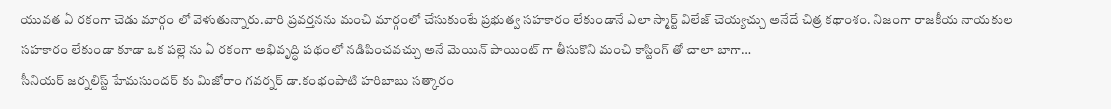యువత ఏ రకంగా చెడు మార్గం లో వెళుతున్నారు.వారి ప్రవర్తనను మంచి మార్గంలో చేసుకుంటే ప్రభుత్వ సహకారం లేకుండానే ఎలా స్మార్ట్ విలేజ్ చెయ్యచ్చు అనేదే చిత్ర కథాంశం. నిజంగా రాజకీయ నాయకుల సహకారం లేకుండా కూడా ఒక పల్లె ను ఏ రకంగా అభివృద్ధి పథంలో నడిపించవచ్చు అనే మెయిన్ పాయింట్ గా తీసుకొని మంచి కాస్టింగ్ తో చాలా బాగా…
సీనియర్ జర్నలిస్ట్ హేమసుందర్ కు మిజోరాం గవర్నర్ డా.కంభంపాటి హరిబాబు సత్కారం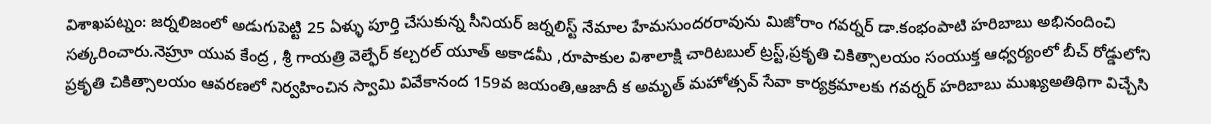విశాఖపట్నం: జర్నలిజంలో అడుగుపెట్టి 25 ఏళ్ళు పూర్తి చేసుకున్న సీనియర్ జర్నలిస్ట్ నేమాల హేమసుందరరావును మిజోరాం గవర్నర్ డా.కంభంపాటి హరిబాబు అభినందించి సత్కరించారు.నెహ్రూ యువ కేంద్ర , శ్రీ గాయత్రి వెల్ఫేర్ కల్చరల్ యూత్ అకాడమీ ,రూపాకుల విశాలాక్షి చారిటబుల్ ట్రస్ట్,ప్రకృతి చికిత్సాలయం సంయుక్త ఆధ్వర్యంలో బీచ్ రోడ్డులోని ప్రకృతి చికిత్సాలయం ఆవరణలో నిర్వహించిన స్వామి వివేకానంద 159వ జయంతి,ఆజాదీ క అమృత్ మహోత్సవ్ సేవా కార్యక్రమాలకు గవర్నర్ హరిబాబు ముఖ్యఅతిథిగా విచ్చేసి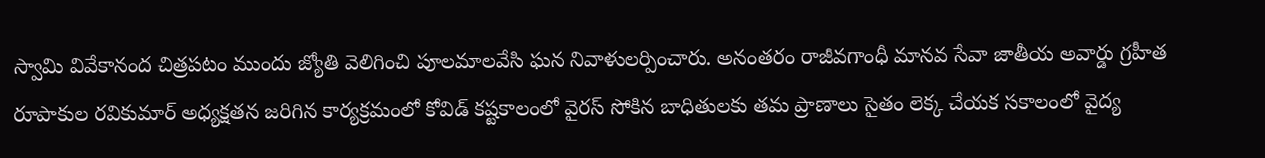స్వామి వివేకానంద చిత్రపటం ముందు జ్యోతి వెలిగించి పూలమాలవేసి ఘన నివాళులర్పించారు. అనంతరం రాజీవగాంధీ మానవ సేవా జాతీయ అవార్డు గ్రహీత రూపాకుల రవికుమార్ అధ్యక్షతన జరిగిన కార్యక్రమంలో కోవిడ్ కష్టకాలంలో వైరస్ సోకిన బాధితులకు తమ ప్రాణాలు సైతం లెక్క చేయక సకాలంలో వైద్య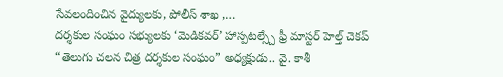సేవలందించిన వైద్యులకు, పోలీస్ శాఖ ,…
దర్శకుల సంఘం సభ్యులకు ‘మెడికవర్’ హాస్పటల్స్చే ఫ్రీ మాస్టర్ హెల్త్ చెకప్
“తెలుగు చలన చిత్ర దర్శకుల సంఘం” అధ్యక్షుడు.. వై. కాశీ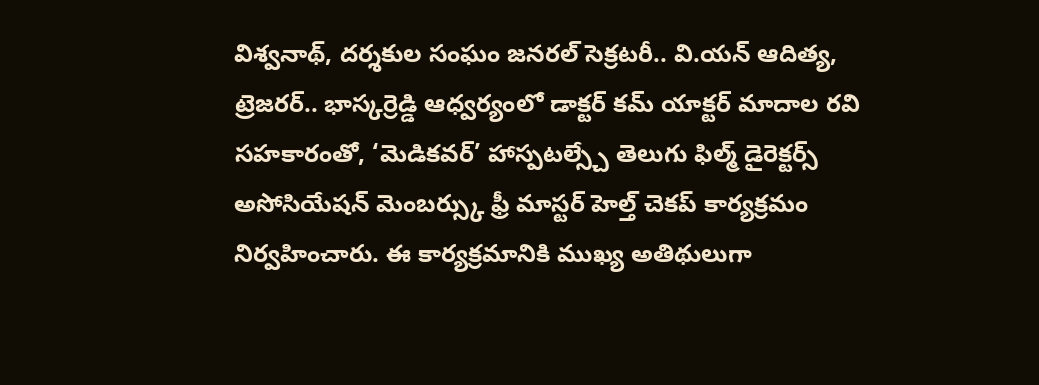విశ్వనాథ్, దర్శకుల సంఘం జనరల్ సెక్రటరీ.. వి.యన్ ఆదిత్య, ట్రెజరర్.. భాస్కర్రెడ్డి ఆధ్వర్యంలో డాక్టర్ కమ్ యాక్టర్ మాదాల రవి సహకారంతో, ‘మెడికవర్’ హాస్పటల్స్చే తెలుగు ఫిల్మ్ డైరెక్టర్స్ అసోసియేషన్ మెంబర్స్కు ఫ్రీ మాస్టర్ హెల్త్ చెకప్ కార్యక్రమం నిర్వహించారు. ఈ కార్యక్రమానికి ముఖ్య అతిథులుగా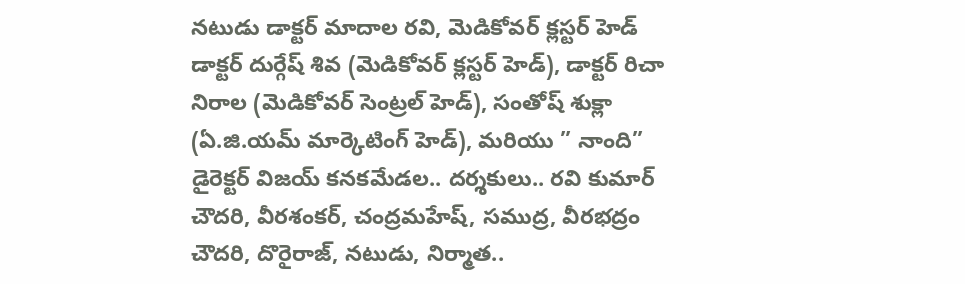నటుడు డాక్టర్ మాదాల రవి, మెడికోవర్ క్లస్టర్ హెడ్ డాక్టర్ దుర్గేష్ శివ (మెడికోవర్ క్లస్టర్ హెడ్), డాక్టర్ రిచా నిరాల (మెడికోవర్ సెంట్రల్ హెడ్), సంతోష్ శుక్లా (ఏ.జి.యమ్ మార్కెటింగ్ హెడ్), మరియు ” నాంది” డైరెక్టర్ విజయ్ కనకమేడల.. దర్శకులు.. రవి కుమార్ చౌదరి, వీరశంకర్, చంద్రమహేష్, సముద్ర, వీరభద్రం చౌదరి, దొరైరాజ్, నటుడు, నిర్మాత..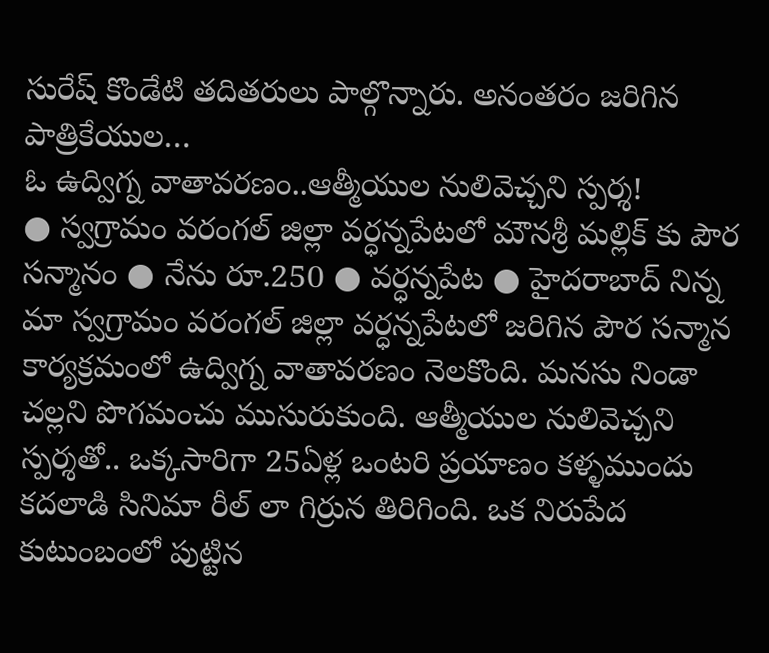సురేష్ కొండేటి తదితరులు పాల్గొన్నారు. అనంతరం జరిగిన పాత్రికేయుల…
ఓ ఉద్విగ్న వాతావరణం..ఆత్మీయుల నులివెచ్చని స్పర్శ!
● స్వగ్రామం వరంగల్ జిల్లా వర్ధన్నపేటలో మౌనశ్రీ మల్లిక్ కు పౌర సన్మానం ● నేను రూ.250 ● వర్ధన్నపేట ● హైదరాబాద్ నిన్న మా స్వగ్రామం వరంగల్ జిల్లా వర్ధన్నపేటలో జరిగిన పౌర సన్మాన కార్యక్రమంలో ఉద్విగ్న వాతావరణం నెలకొంది. మనసు నిండా చల్లని పొగమంచు ముసురుకుంది. ఆత్మీయుల నులివెచ్చని స్పర్శతో.. ఒక్కసారిగా 25ఏళ్ల ఒంటరి ప్రయాణం కళ్ళముందు కదలాడి సినిమా రీల్ లా గిర్రున తిరిగింది. ఒక నిరుపేద కుటుంబంలో పుట్టిన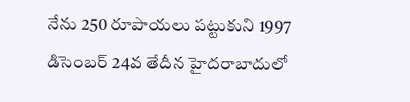నేను 250 రూపాయలు పట్టుకుని 1997 డిసెంబర్ 24వ తేదీన హైదరాబాదులో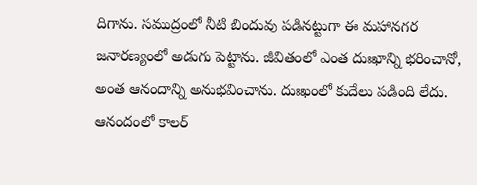దిగాను. సముద్రంలో నీటి బిందువు పడినట్టుగా ఈ మహానగర జనారణ్యంలో అడుగు పెట్టాను. జీవితంలో ఎంత దుఃఖాన్ని భరించానో, అంత ఆనందాన్ని అనుభవించాను. దుఃఖంలో కుదేలు పడింది లేదు. ఆనందంలో కాలర్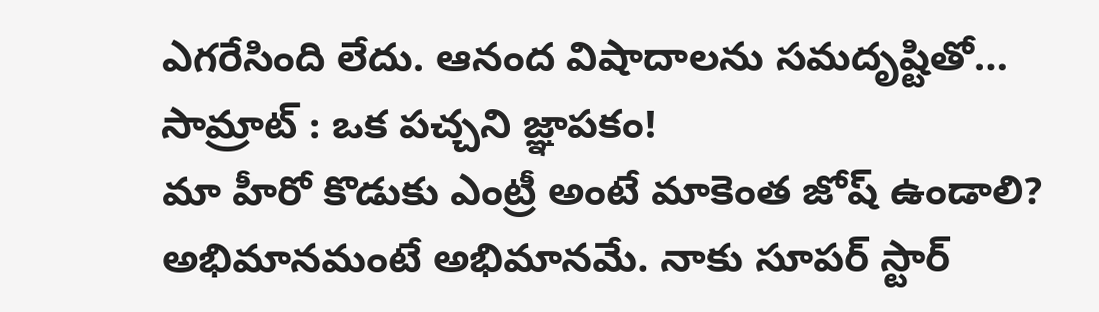ఎగరేసింది లేదు. ఆనంద విషాదాలను సమదృష్టితో…
సామ్రాట్ : ఒక పచ్చని జ్ఞాపకం!
మా హీరో కొడుకు ఎంట్రీ అంటే మాకెంత జోష్ ఉండాలి? అభిమానమంటే అభిమానమే. నాకు సూపర్ స్టార్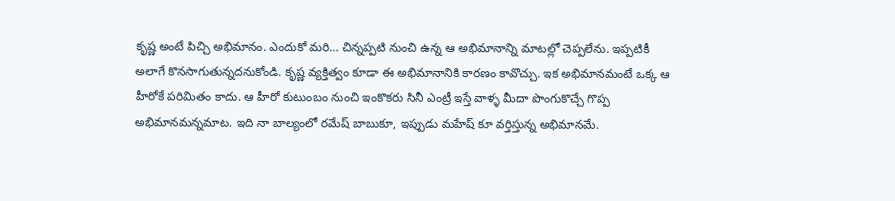కృష్ణ అంటే పిచ్చి అభిమానం. ఎందుకో మరి… చిన్నప్పటి నుంచి ఉన్న ఆ అభిమానాన్ని మాటల్లో చెప్పలేను. ఇప్పటికీ అలాగే కొనసాగుతున్నదనుకోండి. కృష్ణ వ్యక్తిత్వం కూడా ఈ అభిమానానికి కారణం కావొచ్చు. ఇక అభిమానమంటే ఒక్క ఆ హీరోకే పరిమితం కాదు. ఆ హీరో కుటుంబం నుంచి ఇంకొకరు సినీ ఎంట్రీ ఇస్తే వాళ్ళ మీదా పొంగుకొచ్చే గొప్ప అభిమానమన్నమాట. ఇది నా బాల్యంలో రమేష్ బాబుకూ, ఇప్పుడు మహేష్ కూ వర్తిస్తున్న అభిమానమే.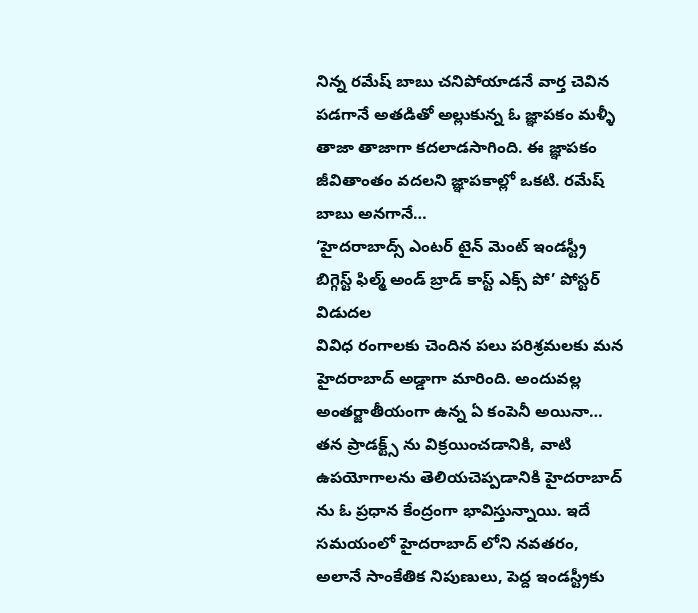నిన్న రమేష్ బాబు చనిపోయాడనే వార్త చెవిన పడగానే అతడితో అల్లుకున్న ఓ జ్ఞాపకం మళ్ళీ తాజా తాజాగా కదలాడసాగింది. ఈ జ్ఞాపకం జీవితాంతం వదలని జ్ఞాపకాల్లో ఒకటి. రమేష్ బాబు అనగానే…
‘హైదరాబాద్స్ ఎంటర్ టైన్ మెంట్ ఇండస్ట్రీ బిగ్గెస్ట్ ఫిల్మ్ అండ్ బ్రాడ్ కాస్ట్ ఎక్స్ పో’ పోస్టర్ విడుదల
వివిధ రంగాలకు చెందిన పలు పరిశ్రమలకు మన హైదరాబాద్ అడ్డాగా మారింది. అందువల్ల అంతర్జాతీయంగా ఉన్న ఏ కంపెనీ అయినా… తన ప్రాడక్ట్స్ ను విక్రయించడానికి, వాటి ఉపయోగాలను తెలియచెప్పడానికి హైదరాబాద్ ను ఓ ప్రధాన కేంద్రంగా భావిస్తున్నాయి. ఇదే సమయంలో హైదరాబాద్ లోని నవతరం, అలానే సాంకేతిక నిపుణులు, పెద్ద ఇండస్ట్రీకు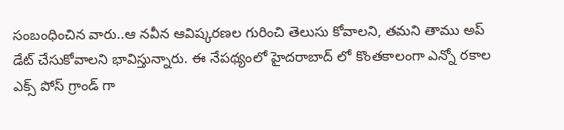సంబంధించిన వారు..ఆ నవీన ఆవిష్కరణల గురించి తెలుసు కోవాలని, తమని తాము అప్ డేట్ చేసుకోవాలని భావిస్తున్నారు. ఈ నేపథ్యంలో హైదరాబాద్ లో కొంతకాలంగా ఎన్నో రకాల ఎక్స్ పోస్ గ్రాండ్ గా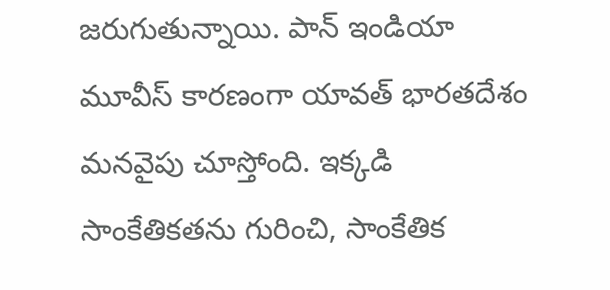జరుగుతున్నాయి. పాన్ ఇండియా మూవీస్ కారణంగా యావత్ భారతదేశం మనవైపు చూస్తోంది. ఇక్కడి సాంకేతికతను గురించి, సాంకేతిక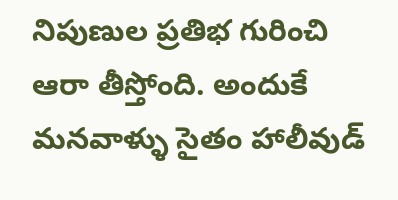నిపుణుల ప్రతిభ గురించి ఆరా తీస్తోంది. అందుకే మనవాళ్ళు సైతం హాలీవుడ్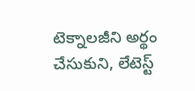టెక్నాలజీని అర్థం చేసుకుని, లేటెస్ట్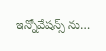ఇన్నోవేషన్స్ ను…